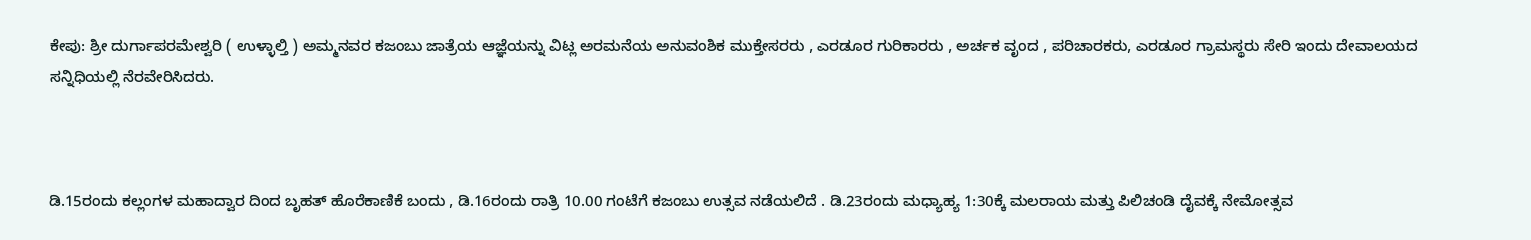ಕೇಪು: ಶ್ರೀ ದುರ್ಗಾಪರಮೇಶ್ವರಿ ( ಉಳ್ಳಾಲ್ತಿ ) ಅಮ್ಮನವರ ಕಜಂಬು ಜಾತ್ರೆಯ ಆಜ್ಞೆಯನ್ನು ವಿಟ್ಲ ಅರಮನೆಯ ಅನುವಂಶಿಕ ಮುಕ್ತೇಸರರು , ಎರಡೂರ ಗುರಿಕಾರರು , ಅರ್ಚಕ ವೃಂದ , ಪರಿಚಾರಕರು, ಎರಡೂರ ಗ್ರಾಮಸ್ಥರು ಸೇರಿ ಇಂದು ದೇವಾಲಯದ ಸನ್ನಿಧಿಯಲ್ಲಿ ನೆರವೇರಿಸಿದರು.



ಡಿ.15ರಂದು ಕಲ್ಲಂಗಳ ಮಹಾದ್ವಾರ ದಿಂದ ಬೃಹತ್ ಹೊರೆಕಾಣಿಕೆ ಬಂದು , ಡಿ.16ರಂದು ರಾತ್ರಿ 10.00 ಗಂಟೆಗೆ ಕಜಂಬು ಉತ್ಸವ ನಡೆಯಲಿದೆ . ಡಿ.23ರಂದು ಮಧ್ಯಾಹ್ಯ 1:30ಕ್ಕೆ ಮಲರಾಯ ಮತ್ತು ಪಿಲಿಚಂಡಿ ದೈವಕ್ಕೆ ನೇಮೋತ್ಸವ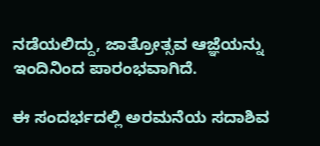ನಡೆಯಲಿದ್ದು, ಜಾತ್ರೋತ್ಸವ ಆಜ್ಞೆಯನ್ನು ಇಂದಿನಿಂದ ಪಾರಂಭವಾಗಿದೆ.

ಈ ಸಂದರ್ಭದಲ್ಲಿ ಅರಮನೆಯ ಸದಾಶಿವ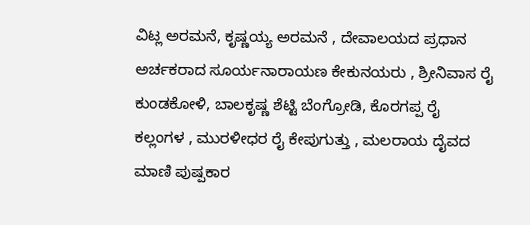ವಿಟ್ಲ ಅರಮನೆ, ಕೃಷ್ಣಯ್ಯ ಅರಮನೆ , ದೇವಾಲಯದ ಪ್ರಧಾನ ಅರ್ಚಕರಾದ ಸೂರ್ಯನಾರಾಯಣ ಕೇಕುನಯರು , ಶ್ರೀನಿವಾಸ ರೈ ಕುಂಡಕೋಳಿ, ಬಾಲಕೃಷ್ಣ ಶೆಟ್ಟಿ ಬೆಂಗ್ರೋಡಿ, ಕೊರಗಪ್ಪ ರೈ ಕಲ್ಲಂಗಳ , ಮುರಳೀಧರ ರೈ ಕೇಪುಗುತ್ತು , ಮಲರಾಯ ದೈವದ ಮಾಣಿ ಪುಷ್ಪಕಾರ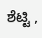ಶೆಟ್ಟಿ ,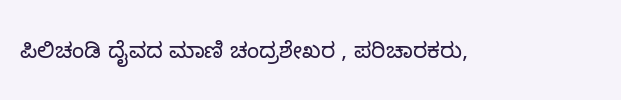ಪಿಲಿಚಂಡಿ ದೈವದ ಮಾಣಿ ಚಂದ್ರಶೇಖರ , ಪರಿಚಾರಕರು,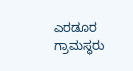ಎರಡೂರ ಗ್ರಾಮಸ್ಥರು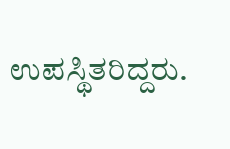ಉಪಸ್ಥಿತರಿದ್ದರು.